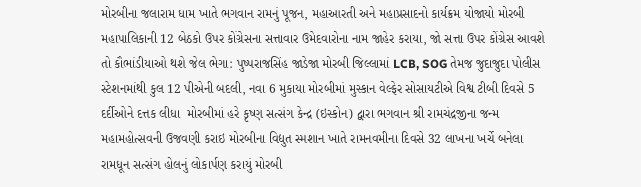મોરબીના જલારામ ધામ ખાતે ભગવાન રામનું પૂજન, મહાઆરતી અને મહાપ્રસાદનો કાર્યક્રમ યોજાયો મોરબી મહાપાલિકાની 12 બેઠકો ઉપર કોંગ્રેસના સત્તાવાર ઉમેદવારોના નામ જાહેર કરાયા, જો સત્તા ઉપર કોંગ્રેસ આવશે તો કૌભાંડીયાઓ થશે જેલ ભેગા: પુષ્પરાજસિંહ જાડેજા મોરબી જિલ્લામાં LCB, SOG તેમજ જુદાજુદા પોલીસ સ્ટેશનમાંથી કુલ 12 પીએની બદલી, નવા 6 મુકાયા મોરબીમાં મુસ્કાન વેલ્ફેર સોસાયટીએ વિશ્વ ટીબી દિવસે 5 દર્દીઓને દત્તક લીધા  મોરબીમાં હરે કૃષ્ણ સત્સંગ કેન્દ્ર (ઇસ્કોન) દ્વારા ભગવાન શ્રી રામચંદ્રજીના જન્મ મહામહોત્સવની ઉજવણી કરાઇ મોરબીના વિદ્યુત સ્મશાન ખાતે રામનવમીના દિવસે 32 લાખના ખર્ચે બનેલા રામધૂન સત્સંગ હોલનું લોકાર્પણ કરાયું મોરબી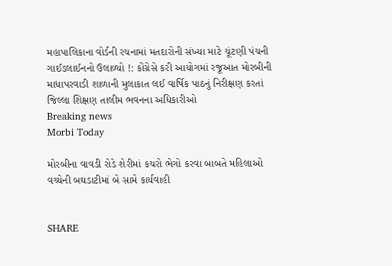મહાપાલિકાના વોર્ડની રચનામાં મતદારોની સંખ્યા માટે ચૂંટણી પંચની ગાઈડલાઈનનો ઉલાળ્યો !: કોંગ્રેસે કરી આયોગમાં રજૂઆત મોરબીની માધાપરવાડી શાળાની મુલાકાત લઈ વાર્ષિક પાઠનું નિરીક્ષણ કરતાં જિલ્લા શિક્ષણ તાલીમ ભવનના અધિકારીઓ
Breaking news
Morbi Today

મોરબીના વાવડી રોડે શેરીમાં કચરો ભેગો કરવા બાબતે મહિલાઓ વચ્ચેની બઘડાટીમાં બે સામે કાર્યવાહી


SHARE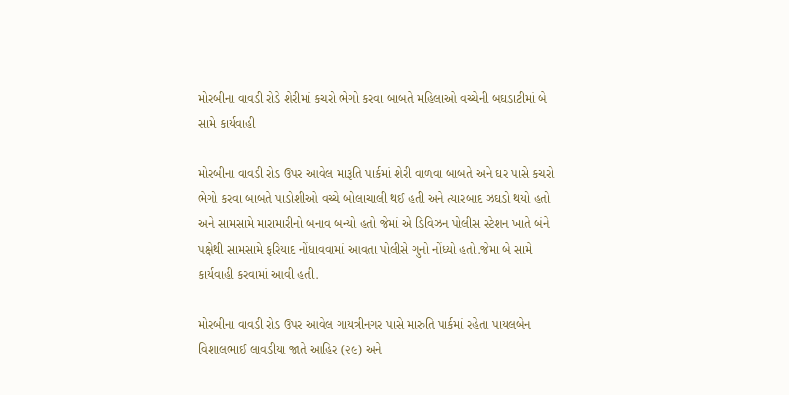મોરબીના વાવડી રોડે શેરીમાં કચરો ભેગો કરવા બાબતે મહિલાઓ વચ્ચેની બઘડાટીમાં બે સામે કાર્યવાહી

મોરબીના વાવડી રોડ ઉપર આવેલ મારૂતિ પાર્કમાં શેરી વાળવા બાબતે અને ઘર પાસે કચરો ભેગો કરવા બાબતે પાડોશીઓ વચ્ચે બોલાચાલી થઈ હતી અને ત્યારબાદ ઝઘડો થયો હતો અને સામસામે મારામારીનો બનાવ બન્યો હતો જેમાં એ ડિવિઝન પોલીસ સ્ટેશન ખાતે બંને પક્ષેથી સામસામે ફરિયાદ નોંધાવવામાં આવતા પોલીસે ગુનો નોંધ્યો હતો.જેમા બે સામે કાર્યવાહી કરવામાં આવી હતી.

મોરબીના વાવડી રોડ ઉપર આવેલ ગાયત્રીનગર પાસે મારુતિ પાર્કમાં રહેતા પાયલબેન વિશાલભાઈ લાવડીયા જાતે આહિર (૨૯) અને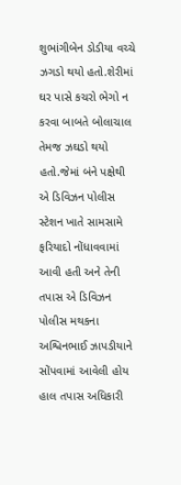શુભાંગીબેન ડોડીયા વચ્ચે ઝગડો થયો હતો.શેરીમાં ઘર પાસે કચરો ભેગો ન કરવા બાબતે બોલાચાલ તેમજ ઝઘડો થયો હતો.જેમાં બંને પક્ષેથી એ ડિવિઝન પોલીસ સ્ટેશન ખાતે સામસામે ફરિયાદો નોંધાવવામાં આવી હતી અને તેની તપાસ એ ડિવિઝન પોલીસ મથકના અશ્વિનભાઈ ઝાપડીયાને સોંપવામાં આવેલી હોય હાલ તપાસ અધિકારી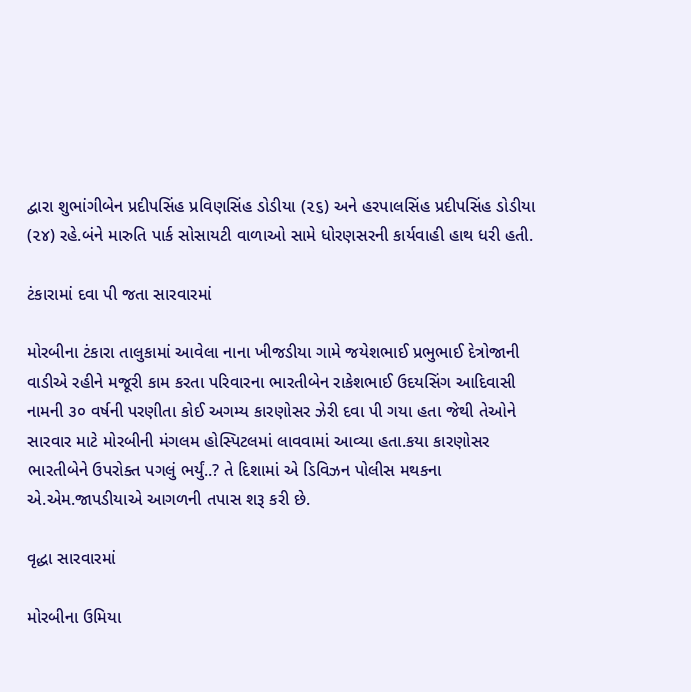દ્વારા શુભાંગીબેન પ્રદીપસિંહ પ્રવિણસિંહ ડોડીયા (૨૬) અને હરપાલસિંહ પ્રદીપસિંહ ડોડીયા (૨૪) રહે.બંને મારુતિ પાર્ક સોસાયટી વાળાઓ સામે ધોરણસરની કાર્યવાહી હાથ ધરી હતી.

ટંકારામાં દવા પી જતા સારવારમાં

મોરબીના ટંકારા તાલુકામાં આવેલા નાના ખીજડીયા ગામે જયેશભાઈ પ્રભુભાઈ દેત્રોજાની વાડીએ રહીને મજૂરી કામ કરતા પરિવારના ભારતીબેન રાકેશભાઈ ઉદયસિંગ આદિવાસી નામની ૩૦ વર્ષની પરણીતા કોઈ અગમ્ય કારણોસર ઝેરી દવા પી ગયા હતા જેથી તેઓને સારવાર માટે મોરબીની મંગલમ હોસ્પિટલમાં લાવવામાં આવ્યા હતા.કયા કારણોસર ભારતીબેને ઉપરોક્ત પગલું ભર્યું..? તે દિશામાં એ ડિવિઝન પોલીસ મથકના એ.એમ.જાપડીયાએ આગળની તપાસ શરૂ કરી છે.

વૃદ્ધા સારવારમાં

મોરબીના ઉમિયા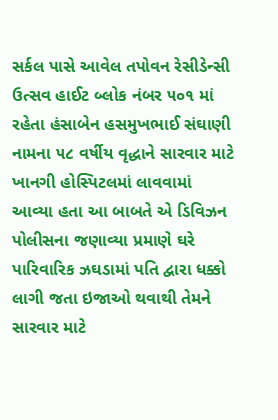સર્કલ પાસે આવેલ તપોવન રેસીડેન્સી ઉત્સવ હાઈટ બ્લોક નંબર ૫૦૧ માં રહેતા હંસાબેન હસમુખભાઈ સંઘાણી નામના ૫૮ વર્ષીય વૃદ્ધાને સારવાર માટે ખાનગી હોસ્પિટલમાં લાવવામાં આવ્યા હતા આ બાબતે એ ડિવિઝન પોલીસના જણાવ્યા પ્રમાણે ઘરે પારિવારિક ઝઘડામાં પતિ દ્વારા ધક્કો લાગી જતા ઇજાઓ થવાથી તેમને સારવાર માટે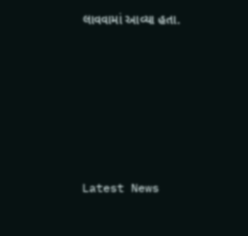લાવવામાં આવ્યા હતા.






Latest News